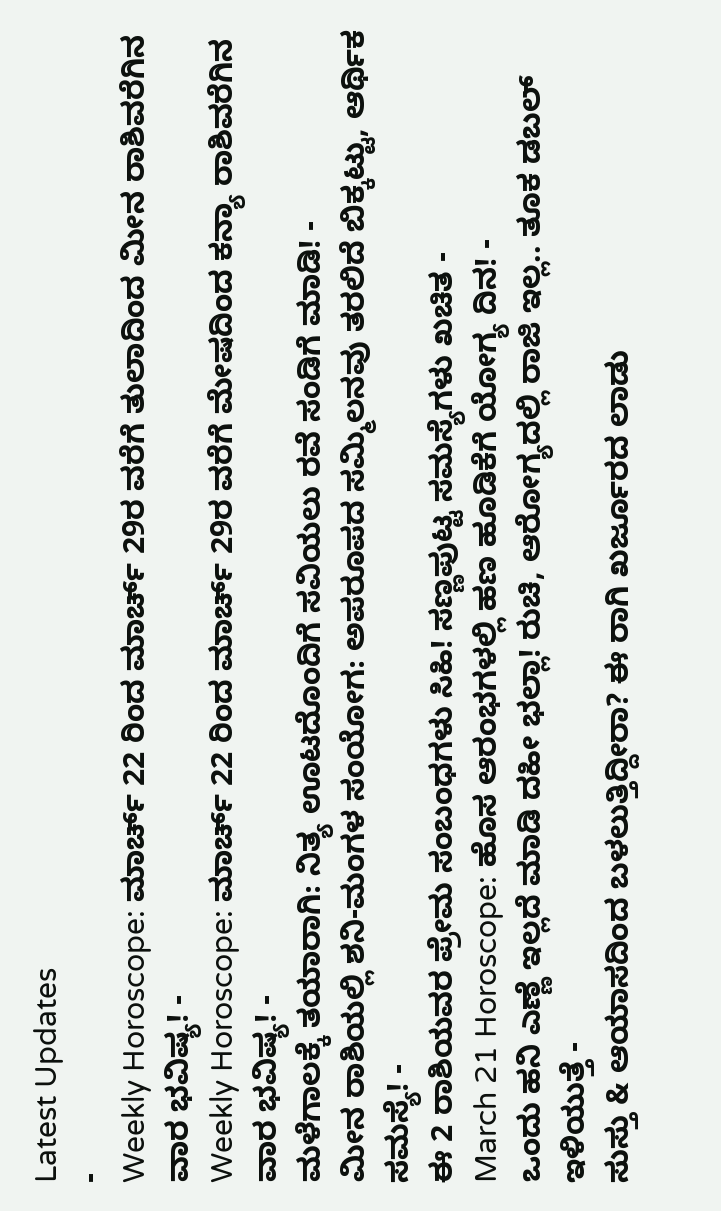Latest Updates
-
Weekly Horoscope: ಮಾರ್ಚ್ 22 ರಿಂದ ಮಾರ್ಚ್ 29ರ ವರೆಗೆ ತುಲಾದಿಂದ ಮೀನ ರಾಶಿವರೆಗಿನ ವಾರ ಭವಿಷ್ಯ! -
Weekly Horoscope: ಮಾರ್ಚ್ 22 ರಿಂದ ಮಾರ್ಚ್ 29ರ ವರೆಗೆ ಮೇಷದಿಂದ ಕನ್ಯಾ ರಾಶಿವರೆಗಿನ ವಾರ ಭವಿಷ್ಯ! -
ಮಳೆಗಾಲಕ್ಕೆ ತಯಾರಾಗಿ: ನಿತ್ಯ ಊಟದೊಂದಿಗೆ ಸವಿಯಲು ರವೆ ಸಂಡಿಗೆ ಮಾಡಿ! -
ಮೀನ ರಾಶಿಯಲ್ಲಿ ಶನಿ-ಮಂಗಳ ಸಂಯೋಗ: ಅಪರೂಪದ ಸಮ್ಮಿಲನವು ತರಲಿದೆ ಬಿಕ್ಕಟ್ಟು, ಆರ್ಥಿಕ ಸಮಸ್ಯೆ! -
ಈ 2 ರಾಶಿಯವರ ಪ್ರೇಮ ಸಂಬಂಧಗಳು ಸಿಹಿ! ಸಣ್ಣಪುಟ್ಟ ಸಮಸ್ಯೆಗಳು ಖಚಿತ -
March 21 Horoscope: ಹೊಸ ಆರಂಭಗಳಲ್ಲಿ ಹಣ ಹೂಡಿಕೆಗೆ ಯೋಗ್ಯ ದಿನ! -
ಒಂದು ಹನಿ ಎಣ್ಣೆ ಇಲ್ಲದೆ ಮಾಡಿ ದಹೀ ಭಲ್ಲಾ! ರುಚಿ, ಆರೋಗ್ಯದಲ್ಲಿ ರಾಜಿ ಇಲ್ಲ.. ತೂಕ ಡಬಲ್ ಇಳಿಯುತ್ತೆ -
ಸುಸ್ತು & ಆಯಾಸದಿಂದ ಬಳಲುತ್ತಿದ್ದೀರಾ? ಈ ರಾಗಿ ಖರ್ಜೂರದ ಲಾಡು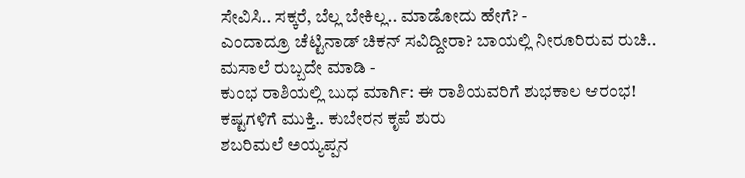ಸೇವಿಸಿ.. ಸಕ್ಕರೆ, ಬೆಲ್ಲ ಬೇಕಿಲ್ಲ.. ಮಾಡೋದು ಹೇಗೆ? -
ಎಂದಾದ್ರೂ ಚೆಟ್ಟಿನಾಡ್ ಚಿಕನ್ ಸವಿದ್ದೀರಾ? ಬಾಯಲ್ಲಿ ನೀರೂರಿರುವ ರುಚಿ.. ಮಸಾಲೆ ರುಬ್ಬದೇ ಮಾಡಿ -
ಕುಂಭ ರಾಶಿಯಲ್ಲಿ ಬುಧ ಮಾರ್ಗಿ: ಈ ರಾಶಿಯವರಿಗೆ ಶುಭಕಾಲ ಆರಂಭ! ಕಷ್ಟಗಳಿಗೆ ಮುಕ್ತಿ.. ಕುಬೇರನ ಕೃಪೆ ಶುರು
ಶಬರಿಮಲೆ ಅಯ್ಯಪ್ಪನ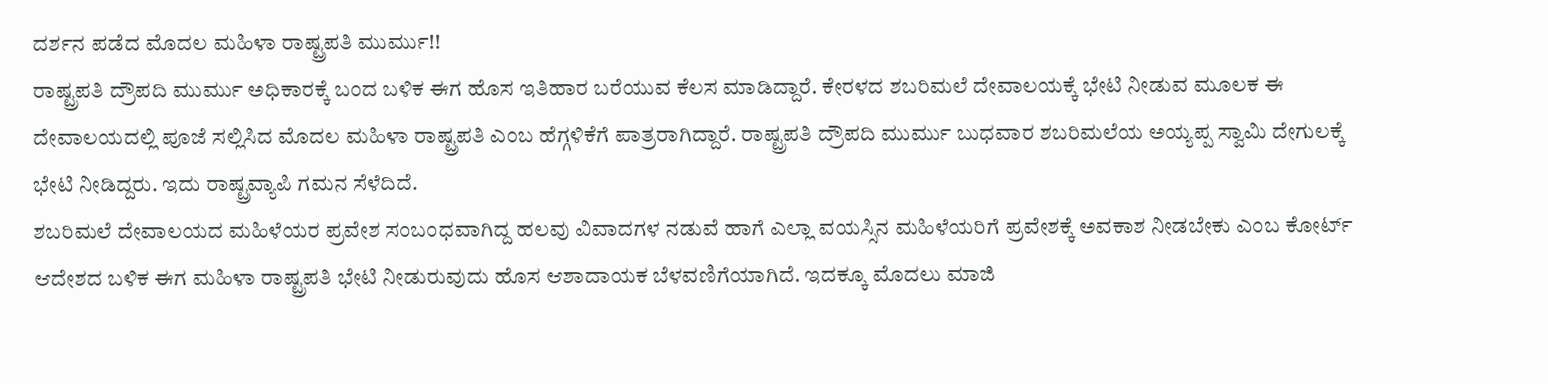ದರ್ಶನ ಪಡೆದ ಮೊದಲ ಮಹಿಳಾ ರಾಷ್ಟ್ರಪತಿ ಮುರ್ಮು!!
ರಾಷ್ಟ್ರಪತಿ ದ್ರೌಪದಿ ಮುರ್ಮು ಅಧಿಕಾರಕ್ಕೆ ಬಂದ ಬಳಿಕ ಈಗ ಹೊಸ ಇತಿಹಾರ ಬರೆಯುವ ಕೆಲಸ ಮಾಡಿದ್ದಾರೆ. ಕೇರಳದ ಶಬರಿಮಲೆ ದೇವಾಲಯಕ್ಕೆ ಭೇಟಿ ನೀಡುವ ಮೂಲಕ ಈ ದೇವಾಲಯದಲ್ಲಿ ಪೂಜೆ ಸಲ್ಲಿಸಿದ ಮೊದಲ ಮಹಿಳಾ ರಾಷ್ಟ್ರಪತಿ ಎಂಬ ಹೆಗ್ಗಳಿಕೆಗೆ ಪಾತ್ರರಾಗಿದ್ದಾರೆ. ರಾಷ್ಟ್ರಪತಿ ದ್ರೌಪದಿ ಮುರ್ಮು ಬುಧವಾರ ಶಬರಿಮಲೆಯ ಅಯ್ಯಪ್ಪ ಸ್ವಾಮಿ ದೇಗುಲಕ್ಕೆ ಭೇಟಿ ನೀಡಿದ್ದರು. ಇದು ರಾಷ್ಟ್ರವ್ಯಾಪಿ ಗಮನ ಸೆಳೆದಿದೆ.
ಶಬರಿಮಲೆ ದೇವಾಲಯದ ಮಹಿಳೆಯರ ಪ್ರವೇಶ ಸಂಬಂಧವಾಗಿದ್ದ ಹಲವು ವಿವಾದಗಳ ನಡುವೆ ಹಾಗೆ ಎಲ್ಲಾ ವಯಸ್ಸಿನ ಮಹಿಳೆಯರಿಗೆ ಪ್ರವೇಶಕ್ಕೆ ಅವಕಾಶ ನೀಡಬೇಕು ಎಂಬ ಕೋರ್ಟ್ ಆದೇಶದ ಬಳಿಕ ಈಗ ಮಹಿಳಾ ರಾಷ್ಟ್ರಪತಿ ಭೇಟಿ ನೀಡುರುವುದು ಹೊಸ ಆಶಾದಾಯಕ ಬೆಳವಣಿಗೆಯಾಗಿದೆ. ಇದಕ್ಕೂ ಮೊದಲು ಮಾಜಿ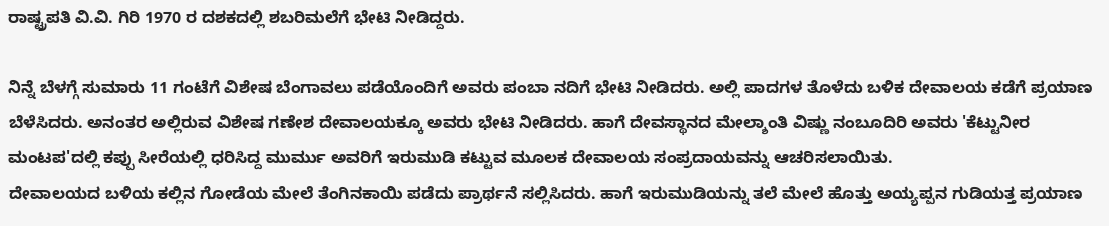ರಾಷ್ಟ್ರಪತಿ ವಿ.ವಿ. ಗಿರಿ 1970 ರ ದಶಕದಲ್ಲಿ ಶಬರಿಮಲೆಗೆ ಭೇಟಿ ನೀಡಿದ್ದರು.

ನಿನ್ನೆ ಬೆಳಗ್ಗೆ ಸುಮಾರು 11 ಗಂಟೆಗೆ ವಿಶೇಷ ಬೆಂಗಾವಲು ಪಡೆಯೊಂದಿಗೆ ಅವರು ಪಂಬಾ ನದಿಗೆ ಭೇಟಿ ನೀಡಿದರು. ಅಲ್ಲಿ ಪಾದಗಳ ತೊಳೆದು ಬಳಿಕ ದೇವಾಲಯ ಕಡೆಗೆ ಪ್ರಯಾಣ ಬೆಳೆಸಿದರು. ಅನಂತರ ಅಲ್ಲಿರುವ ವಿಶೇಷ ಗಣೇಶ ದೇವಾಲಯಕ್ಕೂ ಅವರು ಭೇಟಿ ನೀಡಿದರು. ಹಾಗೆ ದೇವಸ್ಥಾನದ ಮೇಲ್ಶಾಂತಿ ವಿಷ್ಣು ನಂಬೂದಿರಿ ಅವರು 'ಕೆಟ್ಟುನೀರ ಮಂಟಪ'ದಲ್ಲಿ ಕಪ್ಪು ಸೀರೆಯಲ್ಲಿ ಧರಿಸಿದ್ದ ಮುರ್ಮು ಅವರಿಗೆ ಇರುಮುಡಿ ಕಟ್ಟುವ ಮೂಲಕ ದೇವಾಲಯ ಸಂಪ್ರದಾಯವನ್ನು ಆಚರಿಸಲಾಯಿತು.
ದೇವಾಲಯದ ಬಳಿಯ ಕಲ್ಲಿನ ಗೋಡೆಯ ಮೇಲೆ ತೆಂಗಿನಕಾಯಿ ಪಡೆದು ಪ್ರಾರ್ಥನೆ ಸಲ್ಲಿಸಿದರು. ಹಾಗೆ ಇರುಮುಡಿಯನ್ನು ತಲೆ ಮೇಲೆ ಹೊತ್ತು ಅಯ್ಯಪ್ಪನ ಗುಡಿಯತ್ತ ಪ್ರಯಾಣ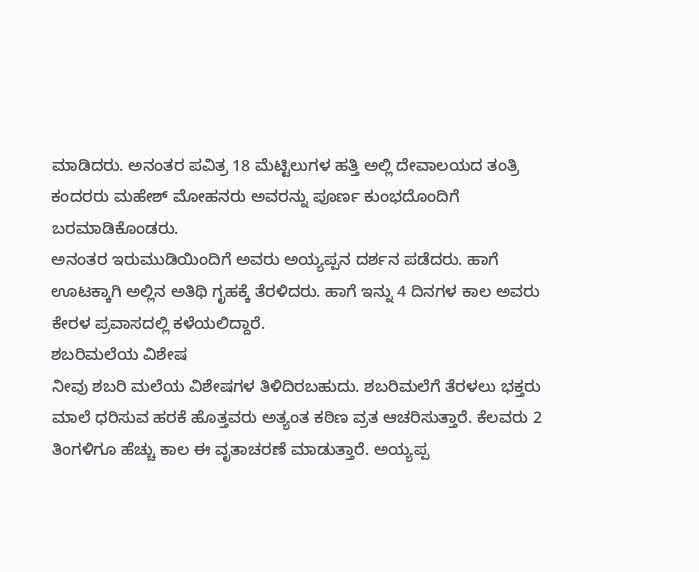ಮಾಡಿದರು. ಅನಂತರ ಪವಿತ್ರ 18 ಮೆಟ್ಟಿಲುಗಳ ಹತ್ತಿ ಅಲ್ಲಿ ದೇವಾಲಯದ ತಂತ್ರಿ ಕಂದರರು ಮಹೇಶ್ ಮೋಹನರು ಅವರನ್ನು ಪೂರ್ಣ ಕುಂಭದೊಂದಿಗೆ ಬರಮಾಡಿಕೊಂಡರು.
ಅನಂತರ ಇರುಮುಡಿಯಿಂದಿಗೆ ಅವರು ಅಯ್ಯಪ್ಪನ ದರ್ಶನ ಪಡೆದರು. ಹಾಗೆ ಊಟಕ್ಕಾಗಿ ಅಲ್ಲಿನ ಅತಿಥಿ ಗೃಹಕ್ಕೆ ತೆರಳಿದರು. ಹಾಗೆ ಇನ್ನು 4 ದಿನಗಳ ಕಾಲ ಅವರು ಕೇರಳ ಪ್ರವಾಸದಲ್ಲಿ ಕಳೆಯಲಿದ್ದಾರೆ.
ಶಬರಿಮಲೆಯ ವಿಶೇಷ
ನೀವು ಶಬರಿ ಮಲೆಯ ವಿಶೇಷಗಳ ತಿಳಿದಿರಬಹುದು. ಶಬರಿಮಲೆಗೆ ತೆರಳಲು ಭಕ್ತರು ಮಾಲೆ ಧರಿಸುವ ಹರಕೆ ಹೊತ್ತವರು ಅತ್ಯಂತ ಕಠಿಣ ವ್ರತ ಆಚರಿಸುತ್ತಾರೆ. ಕೆಲವರು 2 ತಿಂಗಳಿಗೂ ಹೆಚ್ಚು ಕಾಲ ಈ ವೃತಾಚರಣೆ ಮಾಡುತ್ತಾರೆ. ಅಯ್ಯಪ್ಪ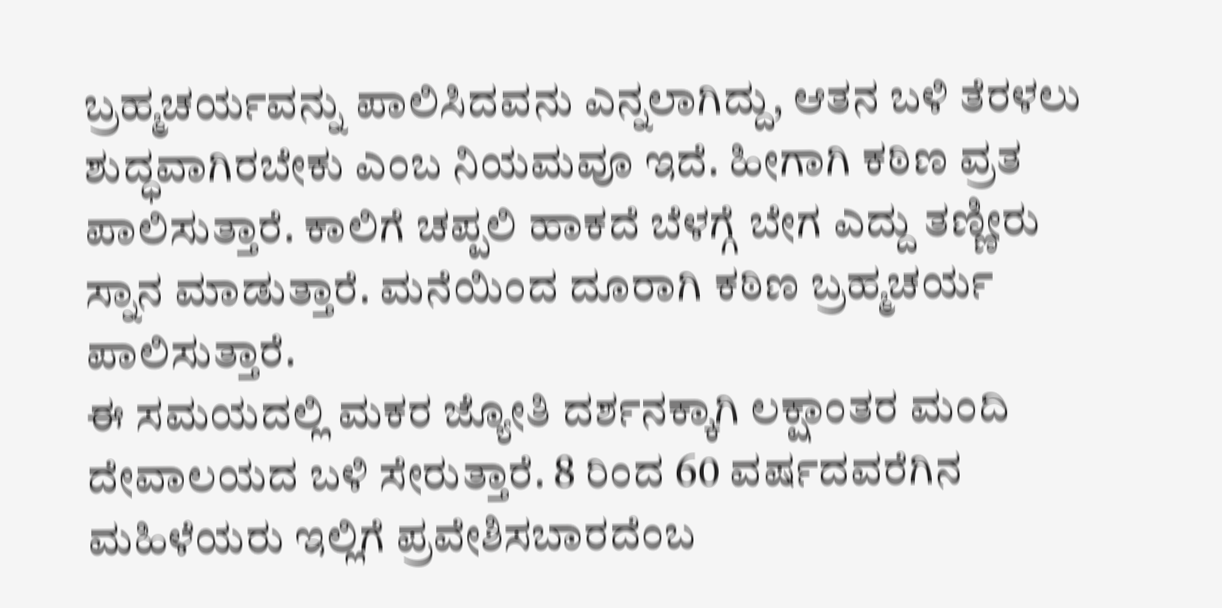ಬ್ರಹ್ಮಚರ್ಯವನ್ನು ಪಾಲಿಸಿದವನು ಎನ್ನಲಾಗಿದ್ದು, ಆತನ ಬಳಿ ತೆರಳಲು ಶುದ್ಧವಾಗಿರಬೇಕು ಎಂಬ ನಿಯಮವೂ ಇದೆ. ಹೀಗಾಗಿ ಕಠಿಣ ವ್ರತ ಪಾಲಿಸುತ್ತಾರೆ. ಕಾಲಿಗೆ ಚಪ್ಪಲಿ ಹಾಕದೆ ಬೆಳಗ್ಗೆ ಬೇಗ ಎದ್ದು ತಣ್ಣೀರು ಸ್ನಾನ ಮಾಡುತ್ತಾರೆ. ಮನೆಯಿಂದ ದೂರಾಗಿ ಕಠಿಣ ಬ್ರಹ್ಮಚರ್ಯ ಪಾಲಿಸುತ್ತಾರೆ.
ಈ ಸಮಯದಲ್ಲಿ ಮಕರ ಜ್ಯೋತಿ ದರ್ಶನಕ್ಕಾಗಿ ಲಕ್ಷಾಂತರ ಮಂದಿ ದೇವಾಲಯದ ಬಳಿ ಸೇರುತ್ತಾರೆ. 8 ರಿಂದ 60 ವರ್ಷದವರೆಗಿನ ಮಹಿಳೆಯರು ಇಲ್ಲಿಗೆ ಪ್ರವೇಶಿಸಬಾರದೆಂಬ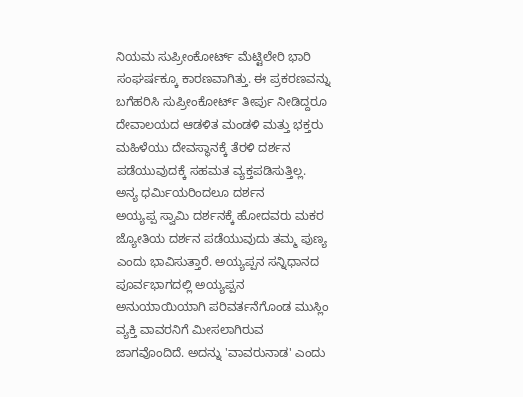ನಿಯಮ ಸುಪ್ರೀಂಕೋರ್ಟ್ ಮೆಟ್ಟಿಲೇರಿ ಭಾರಿ ಸಂಘರ್ಷಕ್ಕೂ ಕಾರಣವಾಗಿತ್ತು. ಈ ಪ್ರಕರಣವನ್ನು ಬಗೆಹರಿಸಿ ಸುಪ್ರೀಂಕೋರ್ಟ್ ತೀರ್ಪು ನೀಡಿದ್ದರೂ ದೇವಾಲಯದ ಆಡಳಿತ ಮಂಡಳಿ ಮತ್ತು ಭಕ್ತರು ಮಹಿಳೆಯು ದೇವಸ್ಥಾನಕ್ಕೆ ತೆರಳಿ ದರ್ಶನ ಪಡೆಯುವುದಕ್ಕೆ ಸಹಮತ ವ್ಯಕ್ತಪಡಿಸುತ್ತಿಲ್ಲ.
ಅನ್ಯ ಧರ್ಮಿಯರಿಂದಲೂ ದರ್ಶನ
ಅಯ್ಯಪ್ಪ ಸ್ವಾಮಿ ದರ್ಶನಕ್ಕೆ ಹೋದವರು ಮಕರ ಜ್ಯೋತಿಯ ದರ್ಶನ ಪಡೆಯುವುದು ತಮ್ಮ ಪುಣ್ಯ ಎಂದು ಭಾವಿಸುತ್ತಾರೆ. ಅಯ್ಯಪ್ಪನ ಸನ್ನಿಧಾನದ ಪೂರ್ವಭಾಗದಲ್ಲಿ ಅಯ್ಯಪ್ಪನ ಅನುಯಾಯಿಯಾಗಿ ಪರಿವರ್ತನೆಗೊಂಡ ಮುಸ್ಲಿಂ ವ್ಯಕ್ತಿ ವಾವರನಿಗೆ ಮೀಸಲಾಗಿರುವ ಜಾಗವೊಂದಿದೆ. ಅದನ್ನು 'ವಾವರುನಾಡ' ಎಂದು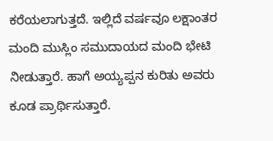ಕರೆಯಲಾಗುತ್ತದೆ. ಇಲ್ಲಿದೆ ವರ್ಷವೂ ಲಕ್ಷಾಂತರ ಮಂದಿ ಮುಸ್ಲಿಂ ಸಮುದಾಯದ ಮಂದಿ ಭೇಟಿ ನೀಡುತ್ತಾರೆ. ಹಾಗೆ ಅಯ್ಯಪ್ಪನ ಕುರಿತು ಅವರು ಕೂಡ ಪ್ರಾರ್ಥಿಸುತ್ತಾರೆ.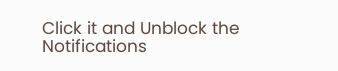Click it and Unblock the Notifications